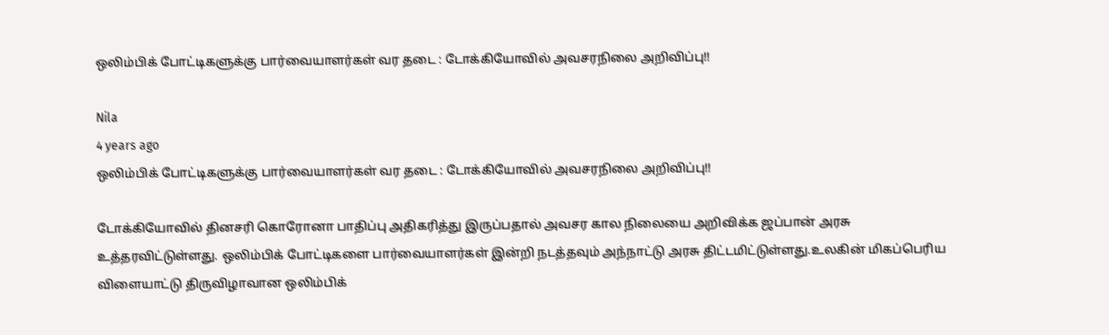ஒலிம்பிக் போட்டிகளுக்கு பார்வையாளர்கள் வர தடை : டோக்கியோவில் அவசரநிலை அறிவிப்பு!!

Nila
4 years ago
ஒலிம்பிக் போட்டிகளுக்கு பார்வையாளர்கள் வர தடை : டோக்கியோவில் அவசரநிலை அறிவிப்பு!!

டோக்கியோவில் தினசரி கொரோனா பாதிப்பு அதிகரித்து இருப்பதால் அவசர கால நிலையை அறிவிக்க ஜப்பான் அரசு உத்தரவிட்டுள்ளது. ஒலிம்பிக் போட்டிகளை பார்வையாளர்கள் இன்றி நடத்தவும் அந்நாட்டு அரசு திட்டமிட்டுள்ளது.உலகின் மிகப்பெரிய விளையாட்டு திருவிழாவான ஒலிம்பிக்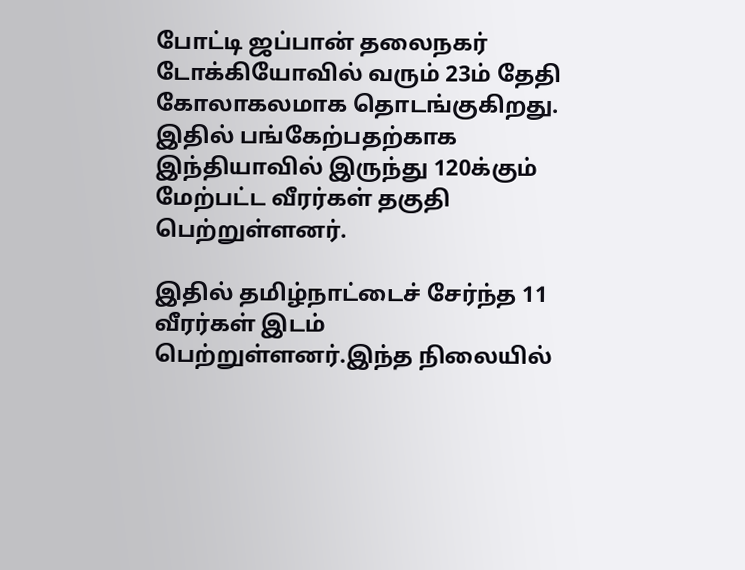போட்டி ஜப்பான் தலைநகர் டோக்கியோவில் வரும் 23ம் தேதி கோலாகலமாக தொடங்குகிறது. இதில் பங்கேற்பதற்காக இந்தியாவில் இருந்து 120க்கும் மேற்பட்ட வீரர்கள் தகுதி பெற்றுள்ளனர்.

இதில் தமிழ்நாட்டைச் சேர்ந்த 11 வீரர்கள் இடம் பெற்றுள்ளனர்.இந்த நிலையில்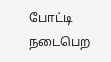போட்டி நடைபெற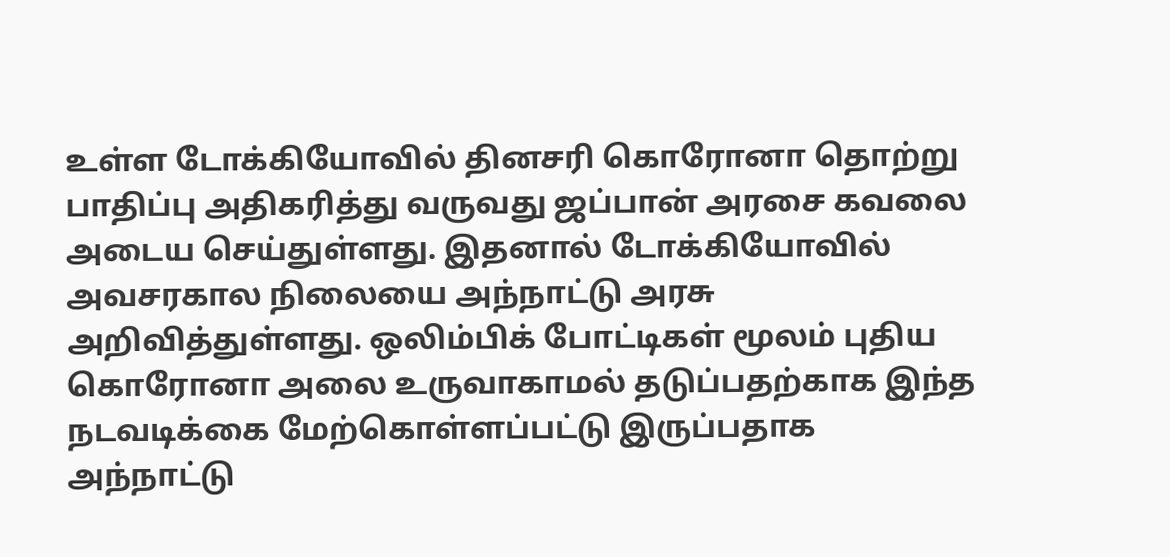உள்ள டோக்கியோவில் தினசரி கொரோனா தொற்று பாதிப்பு அதிகரித்து வருவது ஜப்பான் அரசை கவலை அடைய செய்துள்ளது. இதனால் டோக்கியோவில் அவசரகால நிலையை அந்நாட்டு அரசு அறிவித்துள்ளது. ஒலிம்பிக் போட்டிகள் மூலம் புதிய கொரோனா அலை உருவாகாமல் தடுப்பதற்காக இந்த நடவடிக்கை மேற்கொள்ளப்பட்டு இருப்பதாக அந்நாட்டு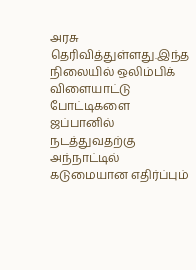அரசு தெரிவித்துள்ளது.இந்த நிலையில் ஒலிம்பிக் விளையாட்டு போட்டிகளை ஜப்பானில் நடத்துவதற்கு அந்நாட்டில் கடுமையான எதிர்ப்பும்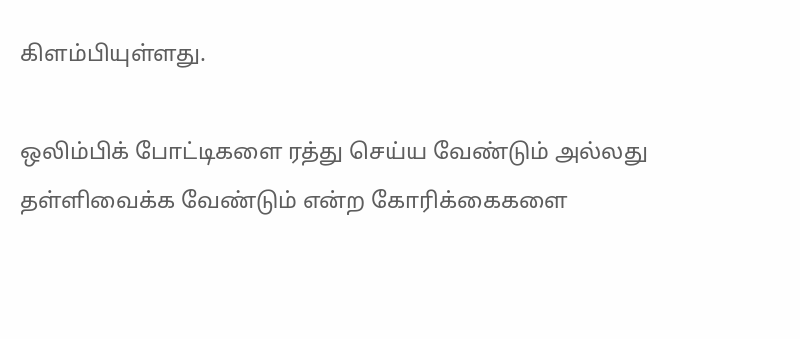கிளம்பியுள்ளது.

ஒலிம்பிக் போட்டிகளை ரத்து செய்ய வேண்டும் அல்லது தள்ளிவைக்க வேண்டும் என்ற கோரிக்கைகளை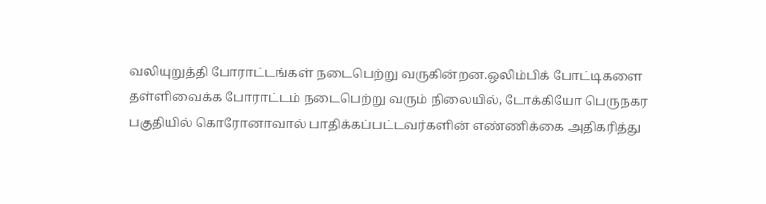வலியுறுத்தி போராட்டங்கள் நடைபெற்று வருகின்றன.ஒலிம்பிக் போட்டிகளை தள்ளிவைக்க போராட்டம் நடைபெற்று வரும் நிலையில், டோக்கியோ பெருநகர பகுதியில் கொரோனாவால் பாதிக்கப்பட்டவர்களின் எண்ணிக்கை அதிகரித்து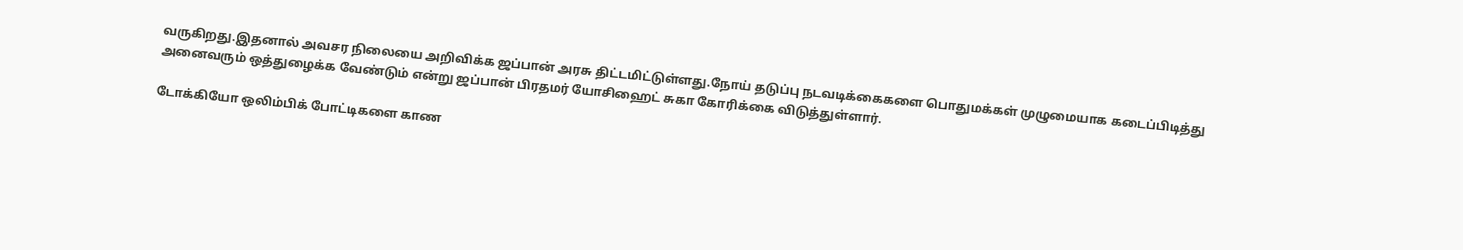வருகிறது.இதனால் அவசர நிலையை அறிவிக்க ஜப்பான் அரசு திட்டமிட்டுள்ளது.நோய் தடுப்பு நடவடிக்கைகளை பொதுமக்கள் முழுமையாக கடைப்பிடித்து அனைவரும் ஒத்துழைக்க வேண்டும் என்று ஜப்பான் பிரதமர் யோசிஹைட் சுகா கோரிக்கை விடுத்துள்ளார்.

டோக்கியோ ஒலிம்பிக் போட்டிகளை காண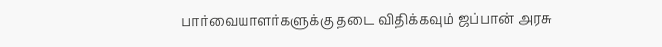பார்வையாளர்களுக்கு தடை விதிக்கவும் ஜப்பான் அரசு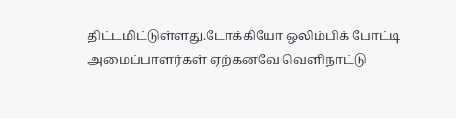திட்டமிட்டுள்ளது.டோக்கியோ ஒலிம்பிக் போட்டி அமைப்பாளர்கள் ஏற்கனவே வெளிநாட்டு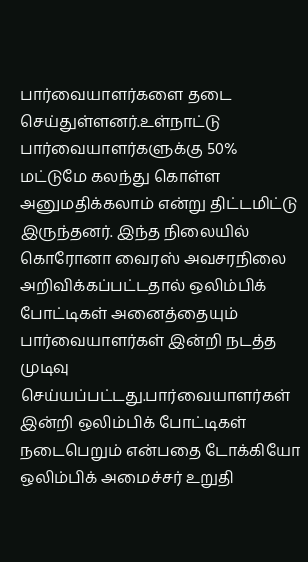பார்வையாளர்களை தடை செய்துள்ளனர்.உள்நாட்டு பார்வையாளர்களுக்கு 50% மட்டுமே கலந்து கொள்ள அனுமதிக்கலாம் என்று திட்டமிட்டு இருந்தனர். இந்த நிலையில் கொரோனா வைரஸ் அவசரநிலை அறிவிக்கப்பட்டதால் ஒலிம்பிக் போட்டிகள் அனைத்தையும் பார்வையாளர்கள் இன்றி நடத்த முடிவு செய்யப்பட்டது.பார்வையாளர்கள் இன்றி ஒலிம்பிக் போட்டிகள் நடைபெறும் என்பதை டோக்கியோ ஒலிம்பிக் அமைச்சர் உறுதி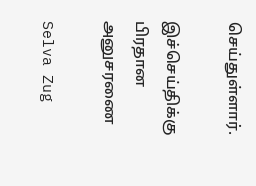செய்துள்ளார்.

இச்செய்திக்கு பிரதான அனுசரணை

Selva Zug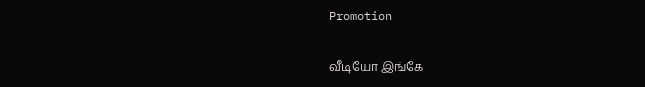Promotion

வீடியோ இங்கே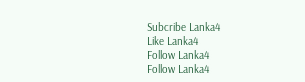Subcribe Lanka4
Like Lanka4
Follow Lanka4
Follow Lanka4